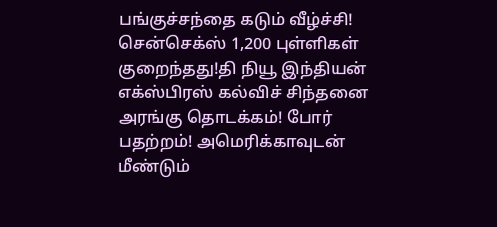பங்குச்சந்தை கடும் வீழ்ச்சி! சென்செக்ஸ் 1,200 புள்ளிகள் குறைந்தது!தி நியூ இந்தியன் எக்ஸ்பிரஸ் கல்விச் சிந்தனை அரங்கு தொடக்கம்! போர் பதற்றம்! அமெரிக்காவுடன் மீண்டும்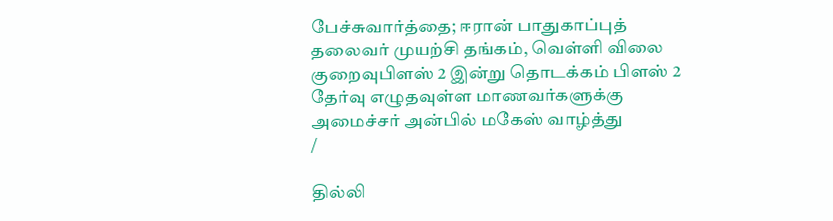பேச்சுவார்த்தை; ஈரான் பாதுகாப்புத் தலைவர் முயற்சி தங்கம், வெள்ளி விலை குறைவுபிளஸ் 2 இன்று தொடக்கம் பிளஸ் 2 தேர்வு எழுதவுள்ள மாணவர்களுக்கு அமைச்சர் அன்பில் மகேஸ் வாழ்த்து
/

தில்லி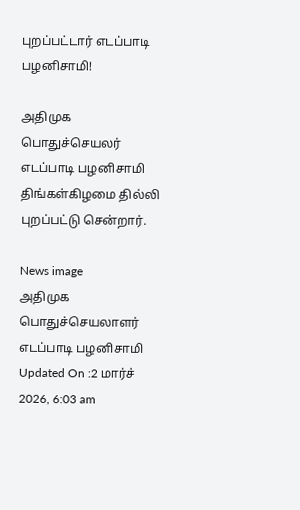புறப்பட்டார் எடப்பாடி பழனிசாமி!

அதிமுக பொதுச்செயலர் எடப்பாடி பழனிசாமி திங்கள்கிழமை தில்லி புறப்பட்டு சென்றார்.

News image
அதிமுக பொதுச்செயலாளர் எடப்பாடி பழனிசாமி
Updated On :2 மார்ச் 2026, 6:03 am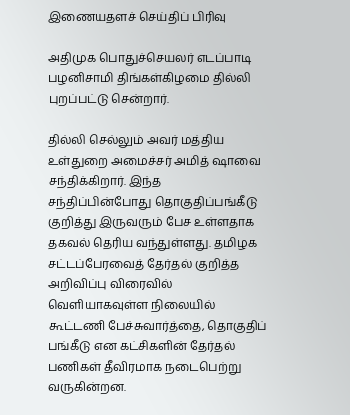இணையதளச் செய்திப் பிரிவு

அதிமுக பொதுச்செயலர் எடப்பாடி பழனிசாமி திங்கள்கிழமை தில்லி புறப்பட்டு சென்றார்.

தில்லி செல்லும் அவர் மத்திய உள்துறை அமைச்சர் அமித் ஷாவை சந்திக்கிறார். இந்த சந்திப்பின்போது தொகுதிப்பங்கீடு குறித்து இருவரும் பேச உள்ளதாக தகவல் தெரிய வந்துள்ளது. தமிழக சட்டப்பேரவைத் தேர்தல் குறித்த அறிவிப்பு விரைவில் வெளியாகவுள்ள நிலையில் கூட்டணி பேச்சுவார்த்தை, தொகுதிப் பங்கீடு என கட்சிகளின் தேர்தல் பணிகள் தீவிரமாக நடைபெற்று வருகின்றன.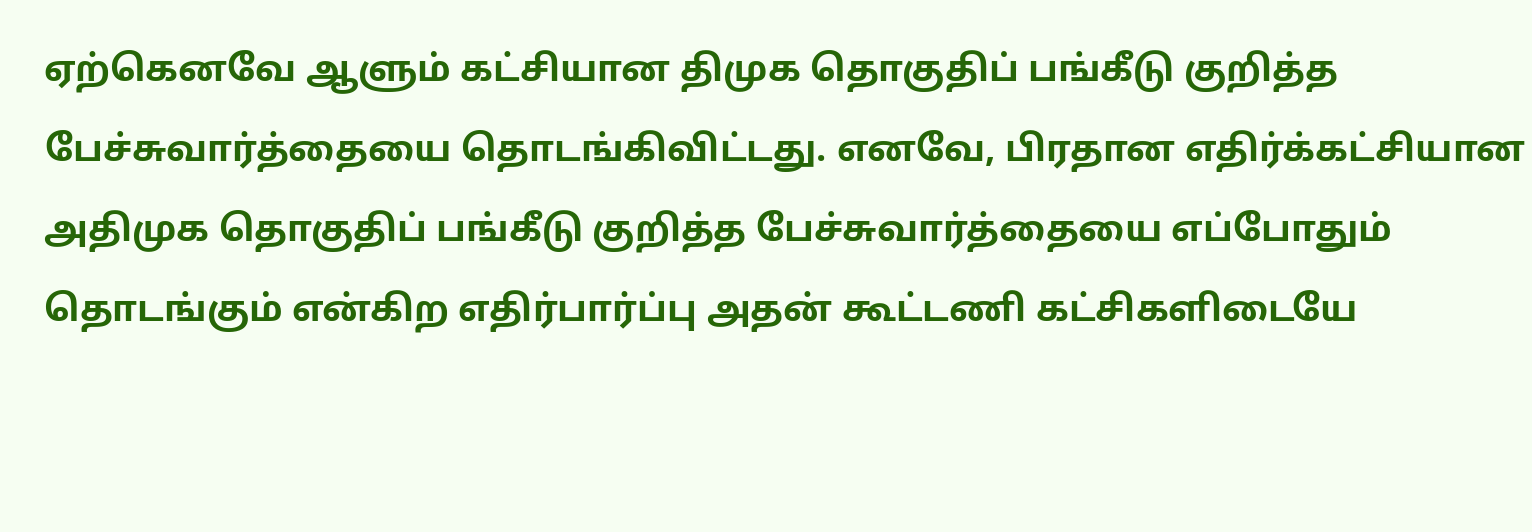ஏற்கெனவே ஆளும் கட்சியான திமுக தொகுதிப் பங்கீடு குறித்த பேச்சுவார்த்தையை தொடங்கிவிட்டது. எனவே, பிரதான எதிர்க்கட்சியான அதிமுக தொகுதிப் பங்கீடு குறித்த பேச்சுவார்த்தையை எப்போதும் தொடங்கும் என்கிற எதிர்பார்ப்பு அதன் கூட்டணி கட்சிகளிடையே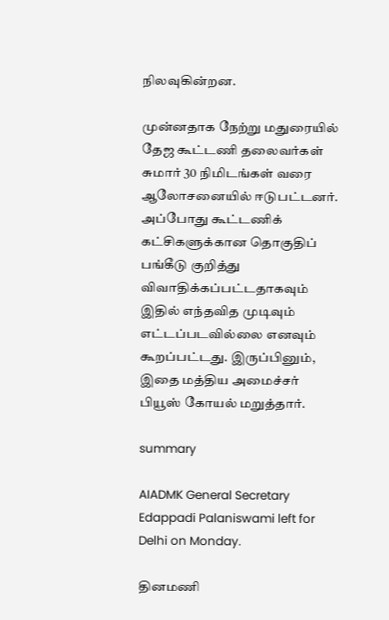நிலவுகின்றன.

முன்னதாக நேற்று மதுரையில் தேஜ கூட்டணி தலைவர்கள் சுமார் 30 நிமிடங்கள் வரை ஆலோசனையில் ஈடுபட்டனர். அப்போது கூட்டணிக் கட்சிகளுக்கான தொகுதிப் பங்கீடு குறித்து விவாதிக்கப்பட்டதாகவும் இதில் எந்தவித முடிவும் எட்டப்படவில்லை எனவும் கூறப்பட்டது. இருப்பினும், இதை மத்திய அமைச்சர் பியூஸ் கோயல் மறுத்தார்.

summary

AIADMK General Secretary Edappadi Palaniswami left for Delhi on Monday.

தினமணி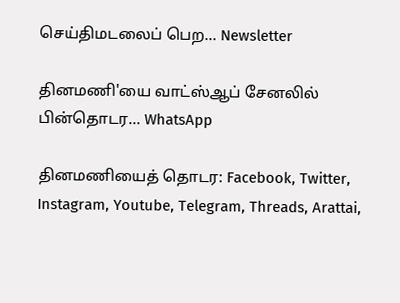செய்திமடலைப் பெற... Newsletter

தினமணி'யை வாட்ஸ்ஆப் சேனலில் பின்தொடர... WhatsApp

தினமணியைத் தொடர: Facebook, Twitter, Instagram, Youtube, Telegram, Threads, Arattai,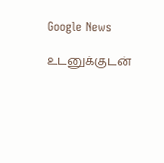Google News

உடனுக்குடன்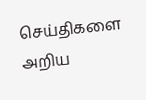செய்திகளை அறிய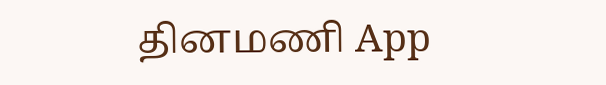தினமணி App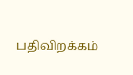பதிவிறக்கம்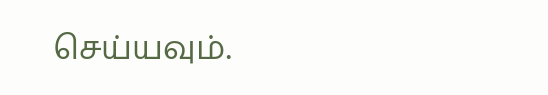செய்யவும்.